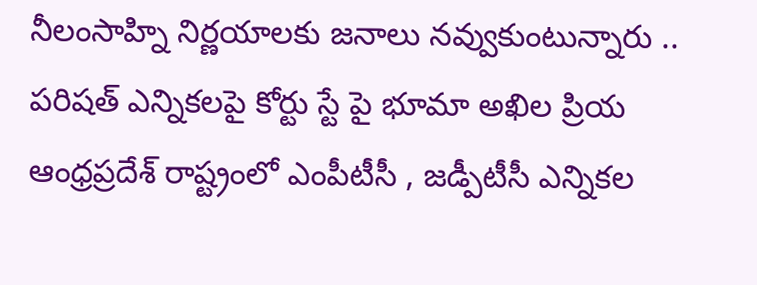నీలంసాహ్ని నిర్ణయాలకు జనాలు నవ్వుకుంటున్నారు .. పరిషత్ ఎన్నికలపై కోర్టు స్టే పై భూమా అఖిల ప్రియ
ఆంధ్రప్రదేశ్ రాష్ట్రంలో ఎంపీటీసీ , జడ్పీటీసీ ఎన్నికల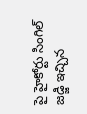పై హైకోర్టు సింగిల్ జడ్జి ఇచ్చిన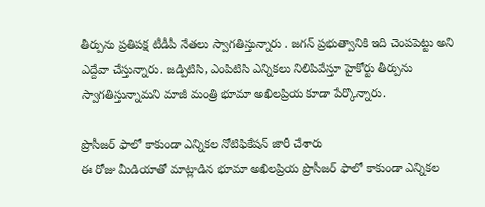తీర్పును ప్రతిపక్ష టీడీపీ నేతలు స్వాగతిస్తున్నారు . జగన్ ప్రభుత్వానికి ఇది చెంపపెట్టు అని ఎద్దేవా చేస్తున్నారు. జడ్పిటిసి, ఎంపిటిసి ఎన్నికలు నిలిపివేస్తూ హైకోర్టు తీర్పును స్వాగతిస్తున్నామని మాజీ మంత్రి భూమా అఖిలప్రియ కూడా పేర్కొన్నారు.

ప్రొసీజర్ ఫాలో కాకుండా ఎన్నికల నోటిఫికేషన్ జారీ చేశారు
ఈ రోజు మీడియాతో మాట్లాడిన భూమా అఖిలప్రియ ప్రొసీజర్ ఫాలో కాకుండా ఎన్నికల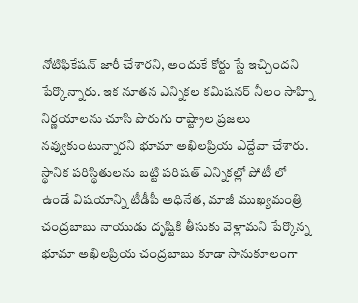నోటిఫికేషన్ జారీ చేశారని, అందుకే కోర్టు స్టే ఇచ్చిందని పేర్కొన్నారు. ఇక నూతన ఎన్నికల కమిషనర్ నీలం సాహ్ని నిర్ణయాలను చూసి పొరుగు రాష్ట్రాల ప్రజలు నవ్వుకుంటున్నారని భూమా అఖిలప్రియ ఎద్దేవా చేశారు. స్థానిక పరిస్థితులను బట్టి పరిషత్ ఎన్నికల్లో పోటీ లో ఉండే విషయాన్ని టీడీపీ అధినేత, మాజీ ముఖ్యమంత్రి చంద్రబాబు నాయుడు దృష్టికి తీసుకు వెళ్లామని పేర్కొన్న భూమా అఖిలప్రియ చంద్రబాబు కూడా సానుకూలంగా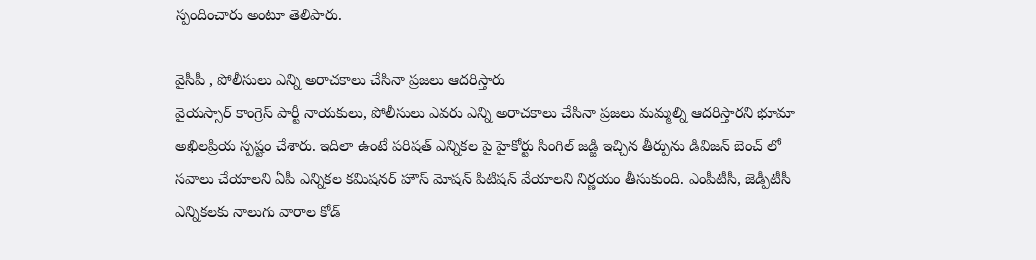స్పందించారు అంటూ తెలిపారు.

వైసీపీ , పోలీసులు ఎన్ని అరాచకాలు చేసినా ప్రజలు ఆదరిస్తారు
వైయస్సార్ కాంగ్రెస్ పార్టీ నాయకులు, పోలీసులు ఎవరు ఎన్ని అరాచకాలు చేసినా ప్రజలు మమ్మల్ని ఆదరిస్తారని భూమా అఖిలప్రియ స్పష్టం చేశారు. ఇదిలా ఉంటే పరిషత్ ఎన్నికల పై హైకోర్టు సింగిల్ జడ్జి ఇచ్చిన తీర్పును డివిజన్ బెంచ్ లో సవాలు చేయాలని ఏపీ ఎన్నికల కమిషనర్ హౌస్ మోషన్ పిటిషన్ వేయాలని నిర్ణయం తీసుకుంది. ఎంపీటీసీ, జెడ్పీటీసీ ఎన్నికలకు నాలుగు వారాల కోడ్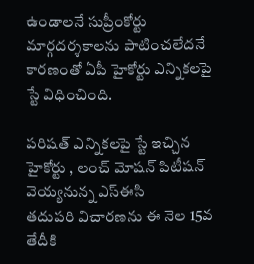ఉండాలనే సుప్రీంకోర్టు మార్గదర్శకాలను పాటించలేదనే కారణంతో ఏపీ హైకోర్టు ఎన్నికలపై స్టే విధించింది.

పరిషత్ ఎన్నికలపై స్టే ఇచ్చిన హైకోర్టు , లంచ్ మోషన్ పిటీషన్ వెయ్యనున్న ఎస్ఈసి
తదుపరి విచారణను ఈ నెల 15వ తేదీకి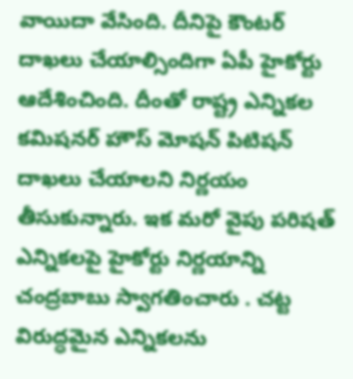వాయిదా వేసింది. దీనిపై కౌంటర్ దాఖలు చేయాల్సిందిగా ఏపీ హైకోర్టు ఆదేశించింది. దీంతో రాష్ట్ర ఎన్నికల కమిషనర్ హౌస్ మోషన్ పిటిషన్ దాఖలు చేయాలని నిర్ణయం తీసుకున్నారు. ఇక మరో వైపు పరిషత్ ఎన్నికలపై హైకోర్టు నిర్ణయాన్ని చంద్రబాబు స్వాగతించారు . చట్ట విరుద్ధమైన ఎన్నికలను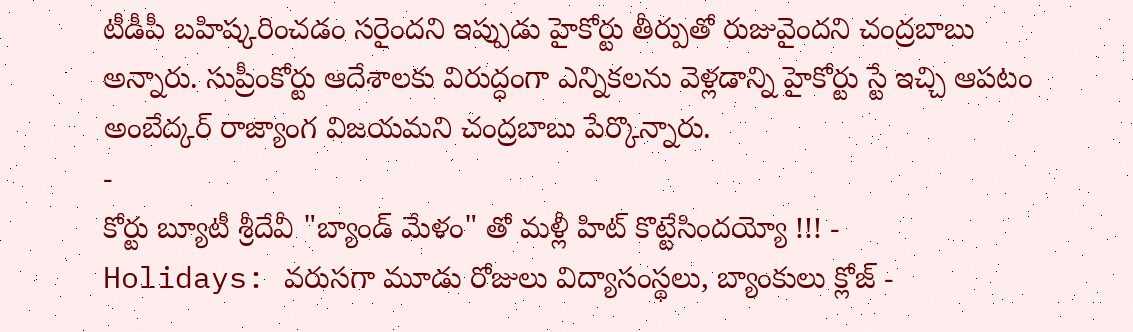టీడీపీ బహిష్కరించడం సరైందని ఇప్పుడు హైకోర్టు తీర్పుతో రుజువైందని చంద్రబాబు అన్నారు. సుప్రీంకోర్టు ఆదేశాలకు విరుద్ధంగా ఎన్నికలను వెళ్లడాన్ని హైకోర్టు స్టే ఇచ్చి ఆపటం అంబేద్కర్ రాజ్యాంగ విజయమని చంద్రబాబు పేర్కొన్నారు.
-
కోర్టు బ్యూటీ శ్రీదేవీ "బ్యాండ్ మేళం" తో మళ్లీ హిట్ కొట్టేసిందయ్యో !!! -
Holidays: వరుసగా మూడు రోజులు విద్యాసంస్థలు, బ్యాంకులు క్లోజ్ -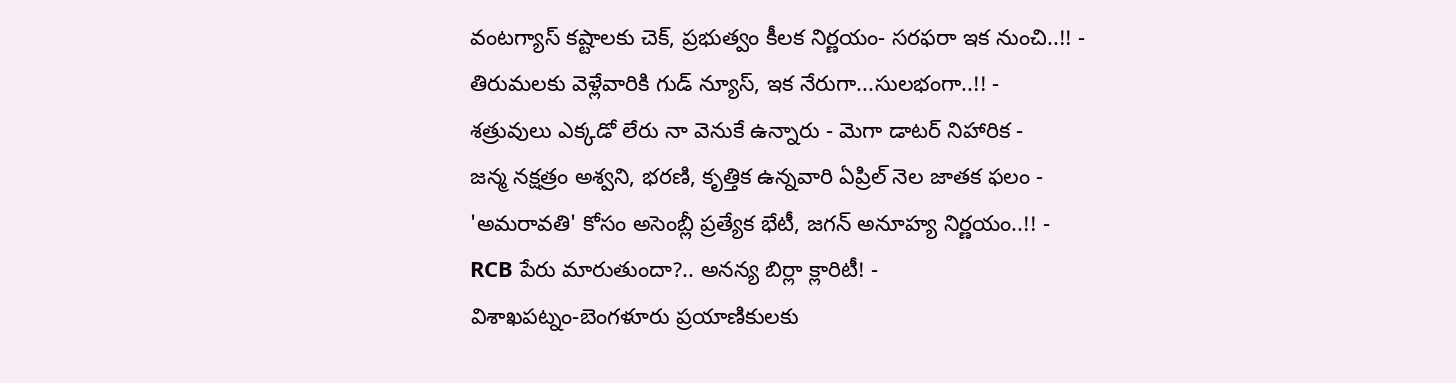వంటగ్యాస్ కష్టాలకు చెక్, ప్రభుత్వం కీలక నిర్ణయం- సరఫరా ఇక నుంచి..!! -
తిరుమలకు వెళ్లేవారికి గుడ్ న్యూస్, ఇక నేరుగా...సులభంగా..!! -
శత్రువులు ఎక్కడో లేరు నా వెనుకే ఉన్నారు - మెగా డాటర్ నిహారిక -
జన్మ నక్షత్రం అశ్వని, భరణి, కృత్తిక ఉన్నవారి ఏప్రిల్ నెల జాతక ఫలం -
'అమరావతి' కోసం అసెంబ్లీ ప్రత్యేక భేటీ, జగన్ అనూహ్య నిర్ణయం..!! -
RCB పేరు మారుతుందా?.. అనన్య బిర్లా క్లారిటీ! -
విశాఖపట్నం-బెంగళూరు ప్రయాణికులకు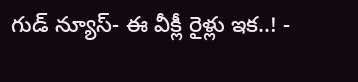గుడ్ న్యూస్- ఈ వీక్లీ రైళ్లు ఇక..! -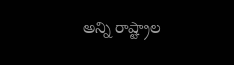అన్ని రాష్ట్రాల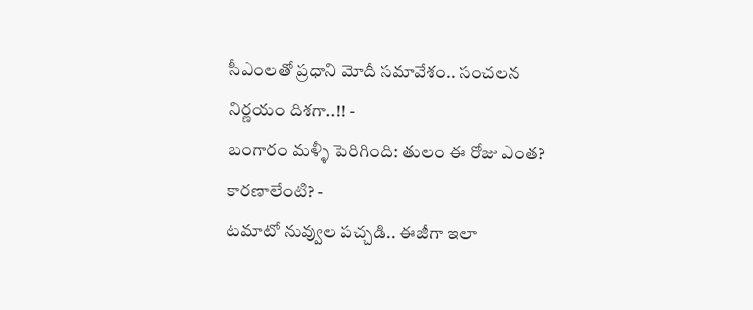సీఎంలతో ప్రధాని మోదీ సమావేశం.. సంచలన నిర్ణయం దిశగా..!! -
బంగారం మళ్ళీ పెరిగింది: తులం ఈ రోజు ఎంత? కారణాలేంటి? -
టమాటో నువ్వుల పచ్చడి.. ఈజీగా ఇలా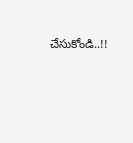చేసుకోండి..!!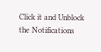Click it and Unblock the Notifications